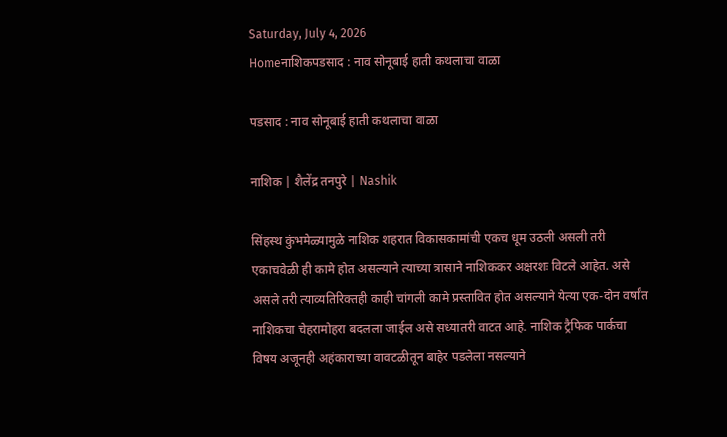Saturday, July 4, 2026
Homeनाशिकपडसाद : नाव सोनूबाई हाती कथलाचा वाळा

पडसाद : नाव सोनूबाई हाती कथलाचा वाळा

नाशिक | शैलेंद्र तनपुरे | Nashik

सिंहस्थ कुंभमेळ्यामुळे नाशिक शहरात विकासकामांची एकच धूम उठली असली तरी एकाचवेळी ही कामे होत असल्याने त्याच्या त्रासाने नाशिककर अक्षरशः विटले आहेत. असे असले तरी त्याव्यतिरिक्तही काही चांगली कामे प्रस्तावित होत असल्याने येत्या एक-दोन वर्षांत नाशिकचा चेहरामोहरा बदलला जाईल असे सध्यातरी वाटत आहे. नाशिक ट्रैफिक पार्कचा विषय अजूनही अहंकाराच्या वावटळीतून बाहेर पडलेला नसल्याने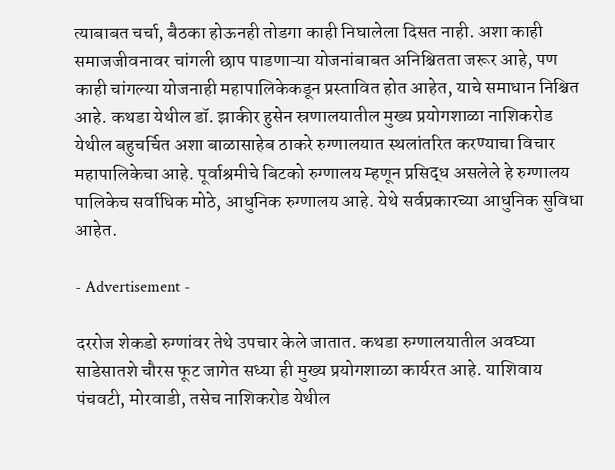त्याबाबत चर्चा, बैठका होऊनही तोडगा काही निघालेला दिसत नाही. अशा काही समाजजीवनावर चांगली छाप पाडणाऱ्या योजनांबाबत अनिश्चितता जरूर आहे, पण काही चांगल्या योजनाही महापालिकेकडून प्रस्तावित होत आहेत, याचे समाधान निश्चित आहे. कथडा येथील डॉ. झाकीर हुसेन स्रणालयातील मुख्य प्रयोगशाळा नाशिकरोड येथील बहुचर्चित अशा बाळासाहेब ठाकरे रुग्णालयात स्थलांतरित करण्याचा विचार महापालिकेचा आहे. पूर्वाश्रमीचे बिटको रुग्णालय म्हणून प्रसिद्ध असलेले हे रुग्णालय पालिकेच सर्वाधिक मोठे, आधुनिक रुग्णालय आहे. येथे सर्वप्रकारच्या आधुनिक सुविधा आहेत.

- Advertisement -

दररोज शेकडो रुग्णांवर तेथे उपचार केले जातात. कथडा रुग्णालयातील अवघ्या साडेसातशे चौरस फूट जागेत सध्या ही मुख्य प्रयोगशाळा कार्यरत आहे. याशिवाय पंचवटी, मोरवाडी, तसेच नाशिकरोड येथील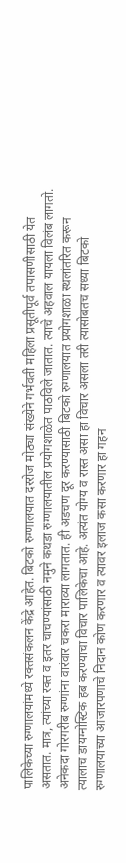पालिकेच्या रुग्णालयांमध्ये रक्तसंकलन केंद्रे आहेत. बिटको रुग्णालयात दररोज मोठ्या संख्येने गर्भवती महिला प्रसूतीपूर्व तपासणीसाठी येत असतात. मात्र, त्यांच्या रक्त व इतर चाचण्यांसाठी नमुने कथडा रुग्णालयातील प्रयोगशाळेत पाठविले जातात. त्याचे अहवाल यायला विलंब लागतो. अनेकदा गोरगरीब रुग्णांना वारंवार चकरा माराव्या लागतात. ही अडचण दूर करण्यासाठी बिटको रुग्णालयात प्रयोगशाळा स्थलांतरित करून त्यालाच डायग्नोस्टिक हब करण्याचा विचार पालिकेचा आहे. अत्यंत योग्य व रास्त असा हा विचार असला तरी त्यासोबतच सध्या बिटको रुग्णालयाच्या आजारपणाचे निदान कोण करणार व त्यावर इलाज कसा करणार हा गहन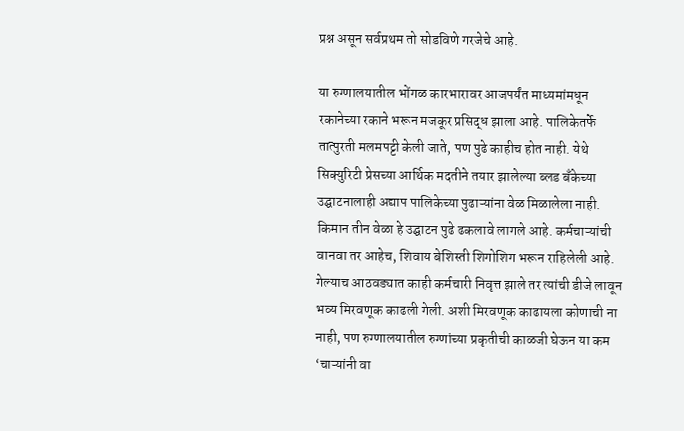प्रश्न असून सर्वप्रथम तो सोडविणे गरजेचे आहे.

या रुग्णालयातील भोंगळ कारभारावर आजपर्यंत माध्यमांमधून रकानेच्या रकाने भरून मजकूर प्रसिद्ध झाला आहे. पालिकेतर्फे तात्पुरती मलमपट्टी केली जाते, पण पुढे काहीच होत नाही. येथे सिक्युरिटी प्रेसच्या आर्थिक मदतीने तयार झालेल्या ब्लड बँकेच्या उ‌द्घाटनालाही अद्याप पालिकेच्या पुढाऱ्यांना वेळ मिळालेला नाही. किमान तीन वेळा हे उद्घाटन पुढे ढकलावे लागले आहे. कर्मचाऱ्यांची वानवा तर आहेच, शिवाय बेशिस्ती शिगोशिग भरून राहिलेली आहे. गेल्याच आठवड्यात काही कर्मचारी निवृत्त झाले तर त्यांची डीजे लावून भव्य मिरवणूक काढली गेली. अशी मिरवणूक काढायला कोणाची ना नाही, पण रुग्णालयातील रुग्णांच्या प्रकृतीची काळजी घेऊन या कम ‘चाऱ्यांनी वा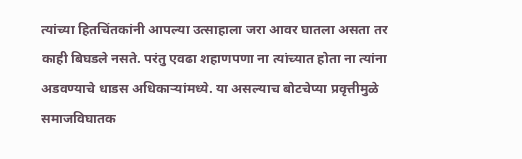त्यांच्या हितचिंतकांनी आपल्या उत्साहाला जरा आवर घातला असता तर काही बिघडले नसते. परंतु एवढा शहाणपणा ना त्यांच्यात होता ना त्यांना अडवण्याचे धाडस अधिकाऱ्यांमध्ये. या असल्याच बोटचेप्या प्रवृत्तीमुळे समाजविघातक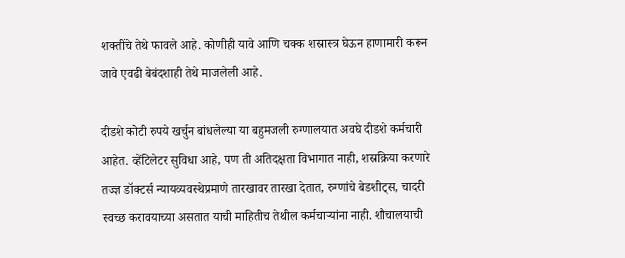शक्तींचे तेथे फावले आहे. कोणीही यावे आणि चक्क शस्रास्त्र घेऊन हाणामारी करून जावे एवढी बेबंदशाही तेथे माजलेली आहे.

दीडशे कोटी रुपये खर्चुन बांधलेल्या या बहुमजली रुग्णालयात अवघे दीडशे कर्मचारी आहेत. व्हेंटिलेटर सुविधा आहे, पण ती अतिदक्षता विभागात नाही, शस्रक्रिया करणारे तज्ज्ञ डॉक्टर्स न्यायव्यवस्थेप्रमाणे तारखावर तारखा देतात, रुग्णांचे बेडशीट्स, चादरी स्वच्छ करावयाच्या असतात याची माहितीच तेथील कर्मचाऱ्यांना नाही. शौचालयाची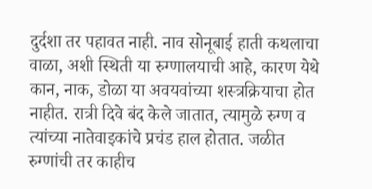दुर्दशा तर पहावत नाही. नाव सोनूबाई हाती कथलाचा वाळा, अशी स्थिती या रुग्णालयाची आहे, कारण येथे कान, नाक, डोळा या अवयवांच्या शस्त्रक्रियाचा होत नाहीत. रात्री दिवे बंद केले जातात, त्यामुळे रुग्ण व त्यांच्या नातेवाइकांचे प्रचंड हाल होतात. जळीत रुग्णांची तर काहीच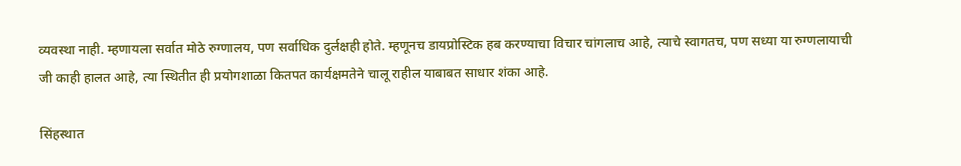व्यवस्था नाही. म्हणायला सर्वात मोठे रुग्णालय, पण सर्वाधिक दुर्लक्षही होते. म्हणूनच डायप्रोस्टिक हब करण्याचा विचार चांगलाच आहे, त्याचे स्वागतच, पण सध्या या रुग्णलायाची जी काही हालत आहे, त्या स्थितीत ही प्रयोगशाळा कितपत कार्यक्षमतेने चालू राहील याबाबत साधार शंका आहे.

सिंहस्थात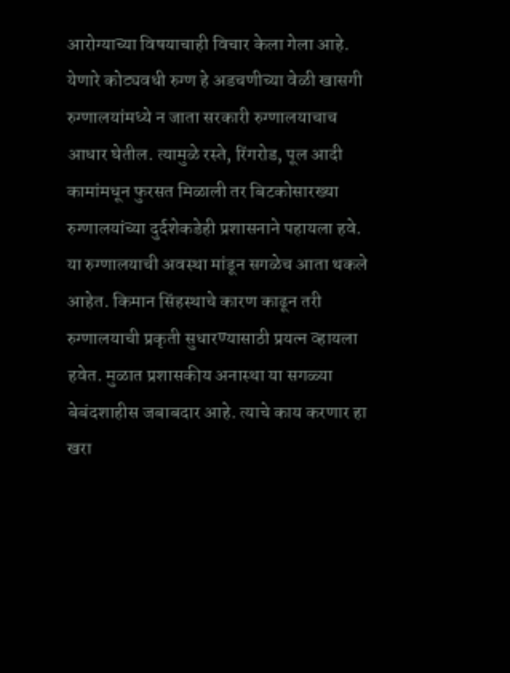आरोग्याच्या विषयाचाही विचार केला गेला आहे. येणारे कोट्यवधी रुग्ण हे अडचणीच्या वेळी खासगी रुग्णालयांमध्ये न जाता सरकारी रुग्णालयाचाच आधार घेतील. त्यामुळे रस्ते, रिंगरोड, पूल आदी कामांमधून फुरसत मिळाली तर बिटकोसारख्या रुग्णालयांच्या दुर्दशेकडेही प्रशासनाने पहायला हवे. या रुग्णालयाची अवस्था मांडून सगळेच आता थकले आहेत. किमान सिंहस्थाचे कारण काढून तरी रुग्णालयाची प्रकृती सुधारण्यासाठी प्रयत्न व्हायला हवेत. मुळात प्रशासकीय अनास्था या सगळ्या बेबंदशाहीस जबाबदार आहे. त्याचे काय करणार हा खरा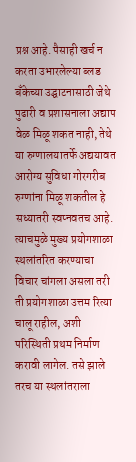प्रश्न आहे. पैसाही खर्च न करता उभारलेल्या ब्लड बँकेच्या उ‌द्घाटनासाठी जेथे पुढारी व प्रशासनाला अद्याप वेळ मिळू शकत नाही, तेथे या रुग्णालयातर्फे अद्ययावत आरोग्य सुविधा गोरगरीब रुग्णांना मिळू शकतील हे सध्यातरी स्वप्नवतच आहे. त्याचमुळे मुख्य प्रयोगशाळा स्थलांतरित करण्याचा विचार चांगला असला तरी ती प्रयोगशाळा उत्तम रित्या चालू राहील, अशी परिस्थिती प्रथम निर्माण करावी लागेल. तसे झाले तरच या स्थलांतराला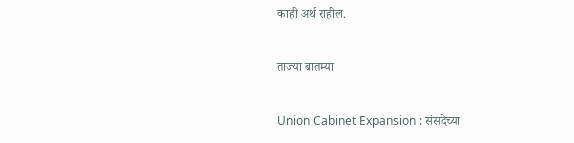काही अर्थ राहील.

ताज्या बातम्या

Union Cabinet Expansion : संसदेच्या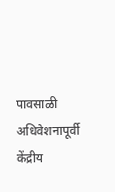पावसाळी अधिवेशनापूर्वी केंद्रीय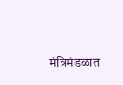मंत्रिमंडळात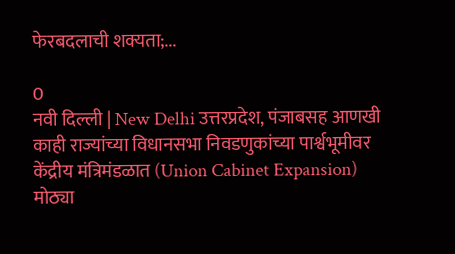फेरबदलाची शक्यता;...

0
नवी दिल्ली | New Delhi उत्तरप्रदेश, पंजाबसह आणखी काही राज्यांच्या विधानसभा निवडणुकांच्या पार्श्वभूमीवर केंद्रीय मंत्रिमंडळात (Union Cabinet Expansion) मोठ्या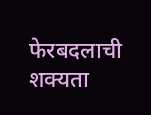फेरबदलाची शक्यता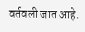वर्तवली जात आहे.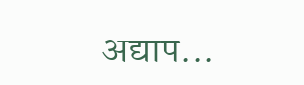अद्याप...